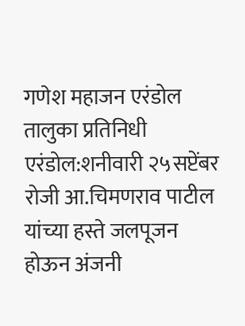गणेश महाजन एरंडोल तालुका प्रतिनिधी
एरंडोल:शनीवारी २५सप्टेंबर रोजी आ.चिमणराव पाटील यांच्या हस्ते जलपूजन होऊन अंजनी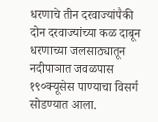धरणाचे तीन दरवाज्यांपैकी दोन दरवाज्यांच्या कळ दाबून धरणाच्या जलसाठ्यातून नदीपाञात जवळपास १९०क्यूसेस पाण्याचा विसर्ग सोडण्यात आला.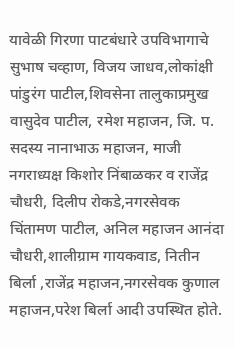यावेळी गिरणा पाटबंधारे उपविभागाचे सुभाष चव्हाण, विजय जाधव,लोकांक्षी पांडुरंग पाटील,शिवसेना तालुकाप्रमुख वासुदेव पाटील, रमेश महाजन, जि. प. सदस्य नानाभाऊ महाजन, माजी नगराध्यक्ष किशोर निंबाळकर व राजेंद्र चौधरी, दिलीप रोकडे,नगरसेवक चिंतामण पाटील, अनिल महाजन आनंदा चौधरी,शालीग्राम गायकवाड, नितीन बिर्ला ,राजेंद्र महाजन,नगरसेवक कुणाल महाजन,परेश बिर्ला आदी उपस्थित होते.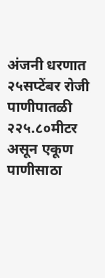अंजनी धरणात २५सप्टेंबर रोजी पाणीपातळी २२५.८०मीटर असून एकूण पाणीसाठा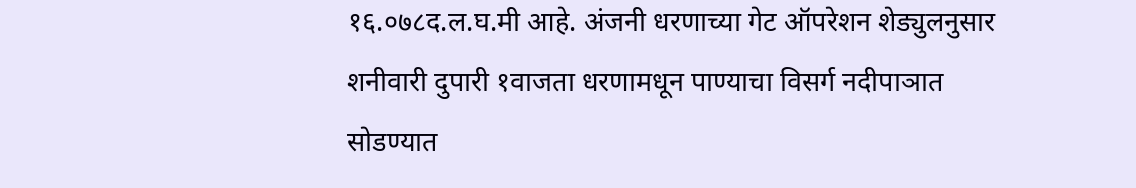१६.०७८द.ल.घ.मी आहे. अंजनी धरणाच्या गेट ऑपरेशन शेड्युलनुसार शनीवारी दुपारी १वाजता धरणामधून पाण्याचा विसर्ग नदीपाञात सोडण्यात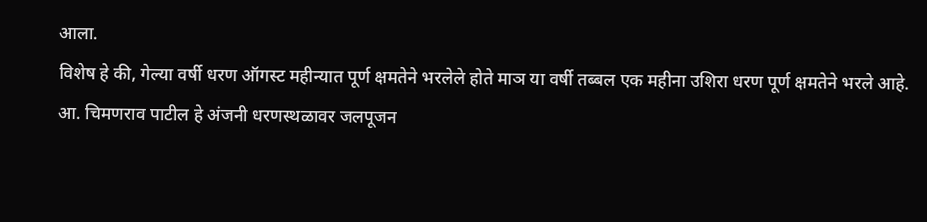आला.
विशेष हे की, गेल्या वर्षी धरण ऑगस्ट महीन्यात पूर्ण क्षमतेने भरलेले होते माञ या वर्षी तब्बल एक महीना उशिरा धरण पूर्ण क्षमतेने भरले आहे.
आ. चिमणराव पाटील हे अंजनी धरणस्थळावर जलपूजन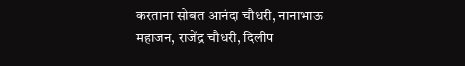करताना सोबत आनंदा चौधरी, नानाभाऊ महाजन, राजेंद्र चौधरी, दिलीप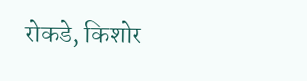रोकडे, किशोर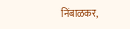निंबाळकर,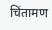चिंतामण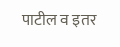पाटील व इतर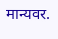मान्यवर.